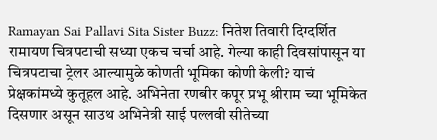Ramayan Sai Pallavi Sita Sister Buzz: नितेश तिवारी दिग्दर्शित रामायण चित्रपटाची सध्या एकच चर्चा आहे. गेल्या काही दिवसांपासून या चित्रपटाचा ट्रेलर आल्यामुळे कोणती भूमिका कोणी केली? याचं प्रेक्षकांमध्ये कुतूहल आहे. अभिनेता रणबीर कपूर प्रभू श्रीराम च्या भूमिकेत दिसणार असून साउथ अभिनेत्री साई पल्लवी सीतेच्या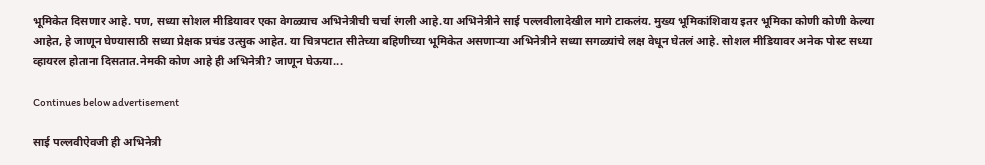भूमिकेत दिसणार आहे. पण, सध्या सोशल मीडियावर एका वेगळ्याच अभिनेत्रीची चर्चा रंगली आहे.या अभिनेत्रीने साई पल्लवीलादेखील मागे टाकलंय. मुख्य भूमिकांशिवाय इतर भूमिका कोणी कोणी केल्या आहेत, हे जाणून घेण्यासाठी सध्या प्रेक्षक प्रचंड उत्सुक आहेत. या चित्रपटात सीतेच्या बहिणीच्या भूमिकेत असणाऱ्या अभिनेत्रीने सध्या सगळ्यांचे लक्ष वेधून घेतलं आहे. सोशल मीडियावर अनेक पोस्ट सध्या व्हायरल होताना दिसतात.नेमकी कोण आहे ही अभिनेत्री? जाणून घेऊया...

Continues below advertisement

साई पल्लवीऐवजी ही अभिनेत्री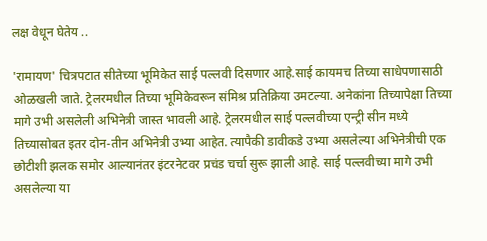लक्ष वेधून घेतेय ..

'रामायण' चित्रपटात सीतेच्या भूमिकेत साई पल्लवी दिसणार आहे.साई कायमच तिच्या साधेपणासाठी ओळखली जाते. ट्रेलरमधील तिच्या भूमिकेवरून संमिश्र प्रतिक्रिया उमटल्या. अनेकांना तिच्यापेक्षा तिच्या मागे उभी असलेली अभिनेत्री जास्त भावली आहे. ट्रेलरमधील साई पल्लवीच्या एन्ट्री सीन मध्ये तिच्यासोबत इतर दोन-तीन अभिनेत्री उभ्या आहेत. त्यापैकी डावीकडे उभ्या असलेल्या अभिनेत्रीची एक छोटीशी झलक समोर आल्यानंतर इंटरनेटवर प्रचंड चर्चा सुरू झाली आहे. साई पल्लवीच्या मागे उभी असलेल्या या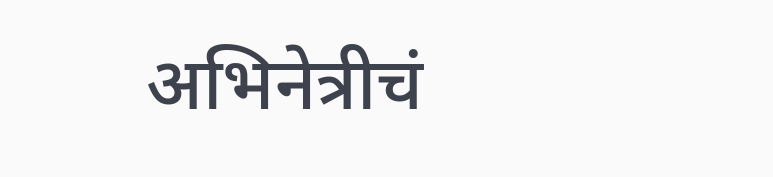अभिनेत्रीचं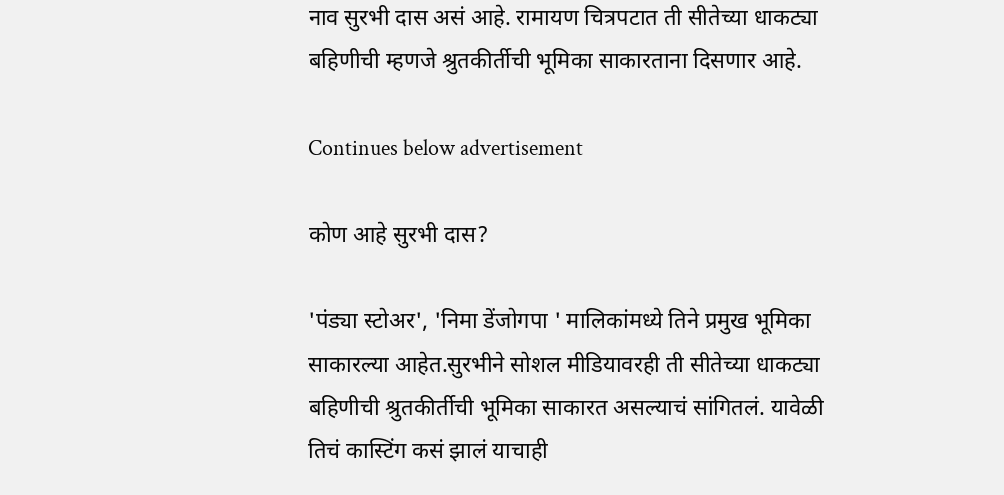नाव सुरभी दास असं आहे. रामायण चित्रपटात ती सीतेच्या धाकट्या बहिणीची म्हणजे श्रुतकीर्तीची भूमिका साकारताना दिसणार आहे.

Continues below advertisement

कोण आहे सुरभी दास?

'पंड्या स्टोअर', 'निमा डेंजोगपा ' मालिकांमध्ये तिने प्रमुख भूमिका साकारल्या आहेत.सुरभीने सोशल मीडियावरही ती सीतेच्या धाकट्या बहिणीची श्रुतकीर्तीची भूमिका साकारत असल्याचं सांगितलं. यावेळी तिचं कास्टिंग कसं झालं याचाही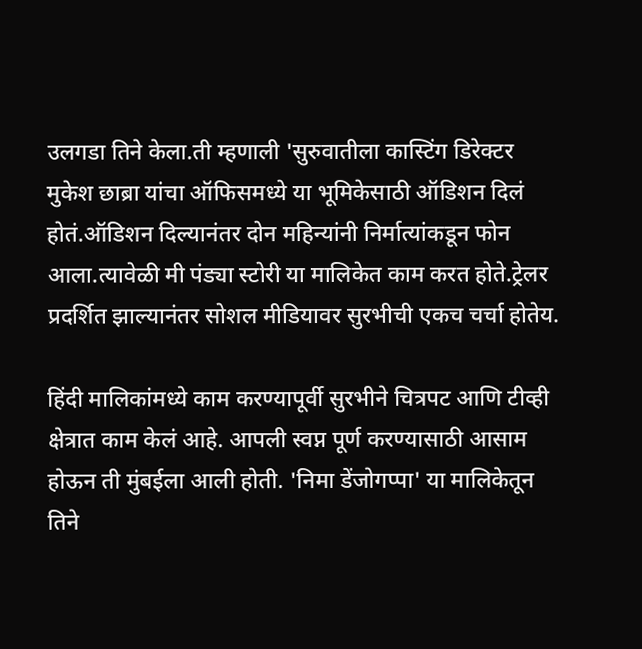उलगडा तिने केला.ती म्हणाली 'सुरुवातीला कास्टिंग डिरेक्टर मुकेश छाब्रा यांचा ऑफिसमध्ये या भूमिकेसाठी ऑडिशन दिलं होतं.ऑडिशन दिल्यानंतर दोन महिन्यांनी निर्मात्यांकडून फोन आला.त्यावेळी मी पंड्या स्टोरी या मालिकेत काम करत होते.ट्रेलर प्रदर्शित झाल्यानंतर सोशल मीडियावर सुरभीची एकच चर्चा होतेय.

हिंदी मालिकांमध्ये काम करण्यापूर्वी सुरभीने चित्रपट आणि टीव्ही क्षेत्रात काम केलं आहे. आपली स्वप्न पूर्ण करण्यासाठी आसाम होऊन ती मुंबईला आली होती. 'निमा डेंजोगप्पा' या मालिकेतून तिने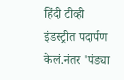हिंदी टीव्ही इंडस्ट्रीत पदार्पण केलं.नंतर 'पंड्या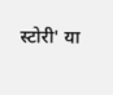स्टोरी' या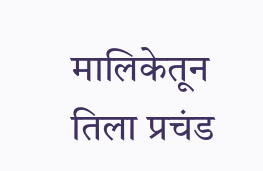मालिकेतून तिला प्रचंड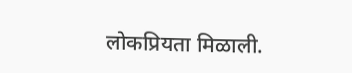लोकप्रियता मिळाली.